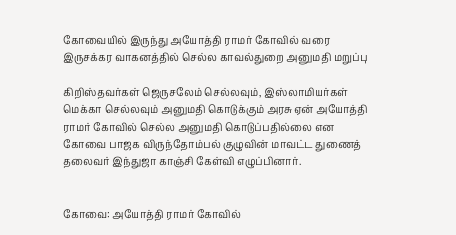கோவையில் இருந்து அயோத்தி ராமர் கோவில் வரை இருசக்கர வாகனத்தில் செல்ல காவல்துறை அனுமதி மறுப்பு

கிறிஸ்தவர்கள் ஜெருசலேம் செல்லவும், இஸ்லாமியர்கள் மெக்கா செல்லவும் அனுமதி கொடுக்கும் அரசு ஏன் அயோத்தி ராமர் கோவில் செல்ல அனுமதி கொடுப்பதில்லை என கோவை பாஜக விருந்தோம்பல் குழுவின் மாவட்ட துணைத் தலைவர் இந்துஜா காஞ்சி கேள்வி எழுப்பினார்.


கோவை: அயோத்தி ராமர் கோவில்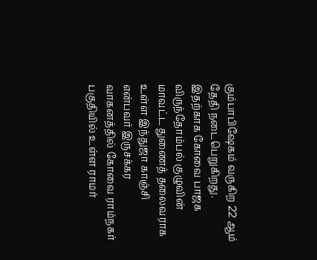கும்பாபிஷேகம் வருகிற 22 ஆம் தேதி நடைபெறுகிறது. இதற்காக கோவை பாஜக விருந்தோம்பல் குழுவின் மாவட்ட துணைத் தலைவராக உள்ள இந்துஜா காஞ்சி என்பவர் இருசக்கர வாகனத்தில் கோவை ராம்நகர் பகுதியில் உள்ள ராமர்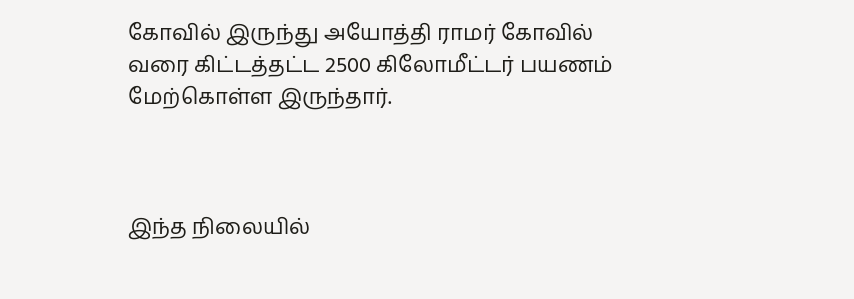கோவில் இருந்து அயோத்தி ராமர் கோவில் வரை கிட்டத்தட்ட 2500 கிலோமீட்டர் பயணம் மேற்கொள்ள இருந்தார்.



இந்த நிலையில்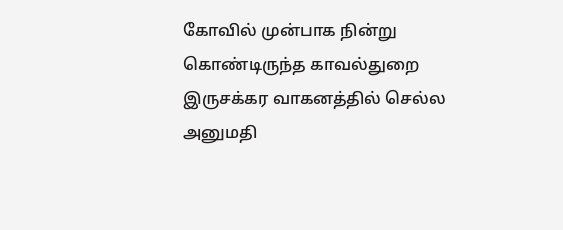கோவில் முன்பாக நின்று கொண்டிருந்த காவல்துறை இருசக்கர வாகனத்தில் செல்ல அனுமதி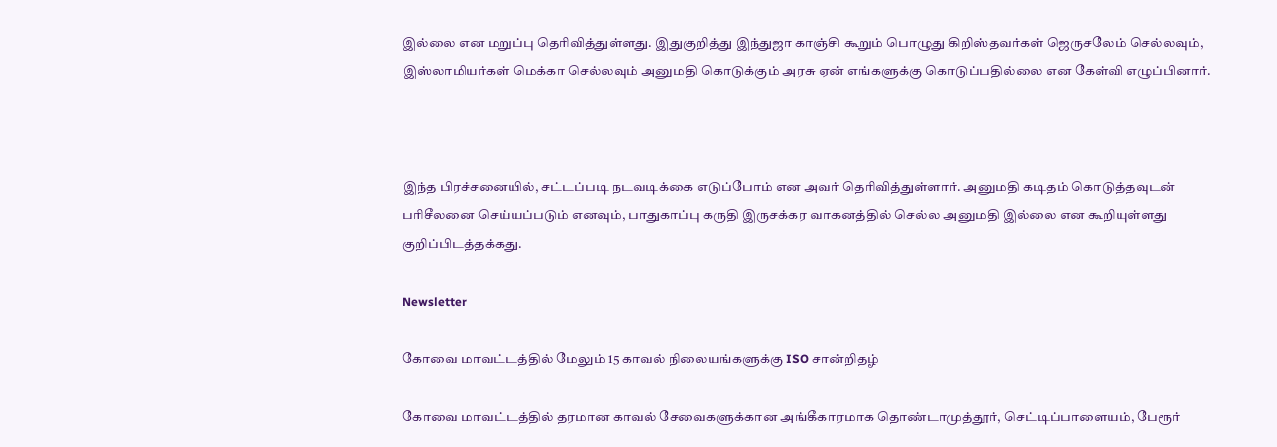இல்லை என மறுப்பு தெரிவித்துள்ளது. இதுகுறித்து இந்துஜா காஞ்சி கூறும் பொழுது கிறிஸ்தவர்கள் ஜெருசலேம் செல்லவும், இஸ்லாமியர்கள் மெக்கா செல்லவும் அனுமதி கொடுக்கும் அரசு ஏன் எங்களுக்கு கொடுப்பதில்லை என கேள்வி எழுப்பினார்.



இந்த பிரச்சனையில், சட்டப்படி நடவடிக்கை எடுப்போம் என அவர் தெரிவித்துள்ளார். அனுமதி கடிதம் கொடுத்தவுடன் பரிசீலனை செய்யப்படும் எனவும், பாதுகாப்பு கருதி இருசக்கர வாகனத்தில் செல்ல அனுமதி இல்லை என கூறியுள்ளது குறிப்பிடத்தக்கது.

Newsletter

கோவை மாவட்டத்தில் மேலும் 15 காவல் நிலையங்களுக்கு ISO சான்றிதழ்

கோவை மாவட்டத்தில் தரமான காவல் சேவைகளுக்கான அங்கீகாரமாக தொண்டாமுத்தூர், செட்டிப்பாளையம், பேரூர்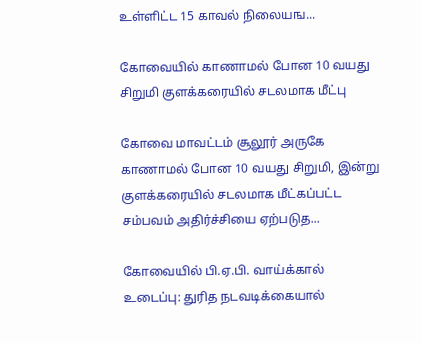உள்ளிட்ட 15 காவல் நிலையங...

கோவையில் காணாமல் போன 10 வயது சிறுமி குளக்கரையில் சடலமாக மீட்பு

கோவை மாவட்டம் சூலூர் அருகே காணாமல் போன 10 வயது சிறுமி, இன்று குளக்கரையில் சடலமாக மீட்கப்பட்ட சம்பவம் அதிர்ச்சியை ஏற்படுத...

கோவையில் பி.ஏ.பி. வாய்க்கால் உடைப்பு: துரித நடவடிக்கையால்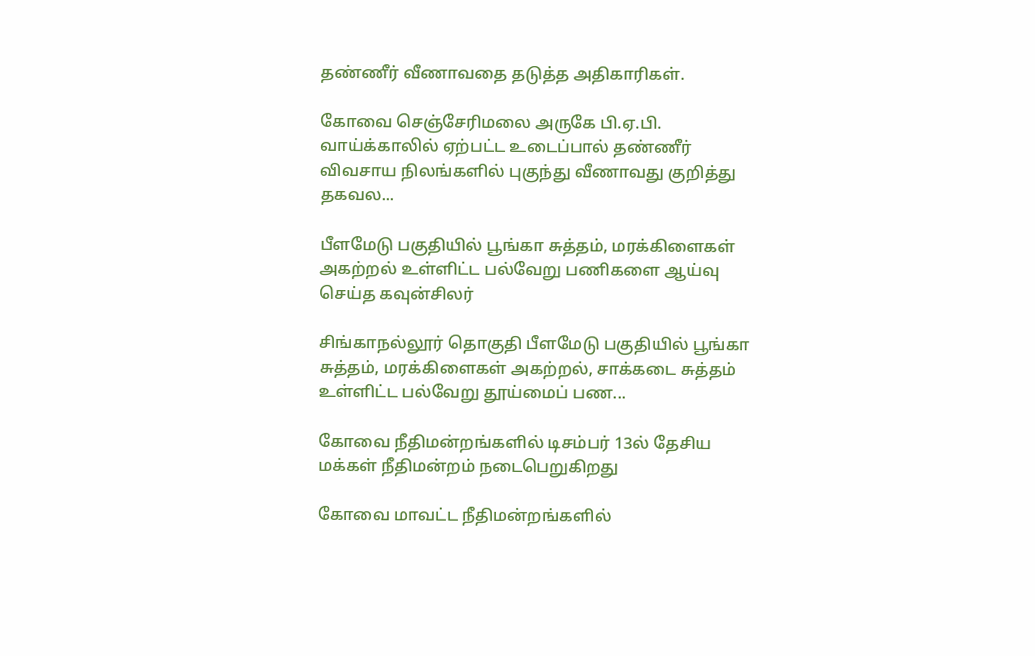தண்ணீர் வீணாவதை தடுத்த அதிகாரிகள்.

கோவை செஞ்சேரிமலை அருகே பி.ஏ.பி. வாய்க்காலில் ஏற்பட்ட உடைப்பால் தண்ணீர் விவசாய நிலங்களில் புகுந்து வீணாவது குறித்து  தகவல...

பீளமேடு பகுதியில் பூங்கா சுத்தம், மரக்கிளைகள் அகற்றல் உள்ளிட்ட பல்வேறு பணிகளை ஆய்வு செய்த கவுன்சிலர்

சிங்காநல்லூர் தொகுதி பீளமேடு பகுதியில் பூங்கா சுத்தம், மரக்கிளைகள் அகற்றல், சாக்கடை சுத்தம் உள்ளிட்ட பல்வேறு தூய்மைப் பண...

கோவை நீதிமன்றங்களில் டிசம்பர் 13ல் தேசிய மக்கள் நீதிமன்றம் நடைபெறுகிறது

கோவை மாவட்ட நீதிமன்றங்களில்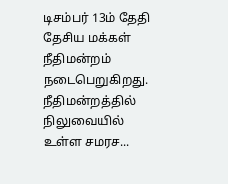டிசம்பர் 13ம் தேதி தேசிய மக்கள் நீதிமன்றம் நடைபெறுகிறது. நீதிமன்றத்தில் நிலுவையில் உள்ள சமரச...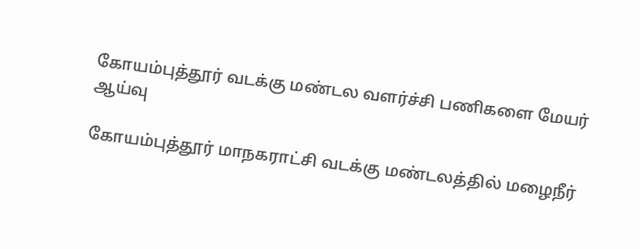கோயம்புத்தூர் வடக்கு மண்டல வளர்ச்சி பணிகளை மேயர் ஆய்வு

கோயம்புத்தூர் மாநகராட்சி வடக்கு மண்டலத்தில் மழைநீர்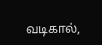வடிகால்,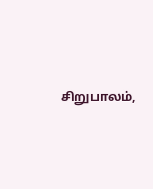சிறுபாலம்,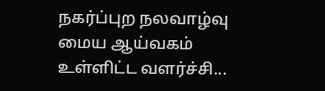நகர்ப்புற நலவாழ்வு மைய ஆய்வகம் உள்ளிட்ட வளர்ச்சி...